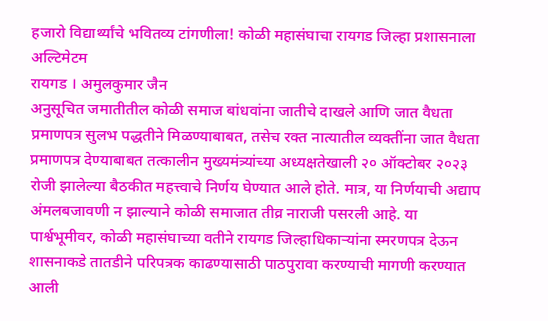हजारो विद्यार्थ्यांचे भवितव्य टांगणीला! कोळी महासंघाचा रायगड जिल्हा प्रशासनाला अल्टिमेटम
रायगड । अमुलकुमार जैन
अनुसूचित जमातीतील कोळी समाज बांधवांना जातीचे दाखले आणि जात वैधता प्रमाणपत्र सुलभ पद्धतीने मिळण्याबाबत, तसेच रक्त नात्यातील व्यक्तींना जात वैधता प्रमाणपत्र देण्याबाबत तत्कालीन मुख्यमंत्र्यांच्या अध्यक्षतेखाली २० ऑक्टोबर २०२३ रोजी झालेल्या बैठकीत महत्त्वाचे निर्णय घेण्यात आले होते. मात्र, या निर्णयाची अद्याप अंमलबजावणी न झाल्याने कोळी समाजात तीव्र नाराजी पसरली आहे. या पार्श्वभूमीवर, कोळी महासंघाच्या वतीने रायगड जिल्हाधिकाऱ्यांना स्मरणपत्र देऊन शासनाकडे तातडीने परिपत्रक काढण्यासाठी पाठपुरावा करण्याची मागणी करण्यात आली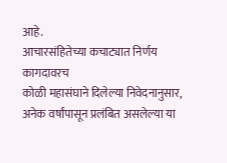आहे.
आचारसंहितेच्या कचाट्यात निर्णय कागदावरच
कोळी महासंघाने दिलेल्या निवेदनानुसार, अनेक वर्षांपासून प्रलंबित असलेल्या या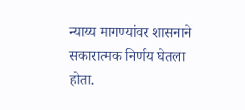न्याय्य मागण्यांवर शासनाने सकारात्मक निर्णय घेतला होता.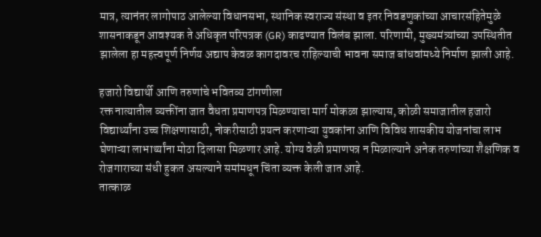मात्र, त्यानंतर लागोपाठ आलेल्या विधानसभा, स्थानिक स्वराज्य संस्था व इतर निवडणुकांच्या आचारसंहितेमुळे शासनाकडून आवश्यक ते अधिकृत परिपत्रक (GR) काढण्यात विलंब झाला. परिणामी, मुख्यमंत्र्यांच्या उपस्थितीत झालेला हा महत्त्वपूर्ण निर्णय अद्याप केवळ कागदावरच राहिल्याची भावना समाज बांधवांमध्ये निर्माण झाली आहे.

हजारो विद्यार्थी आणि तरुणांचे भवितव्य टांगणीला
रक्त नात्यातील व्यक्तींना जात वैधता प्रमाणपत्र मिळण्याचा मार्ग मोकळा झाल्यास, कोळी समाजातील हजारो विद्यार्थ्यांना उच्च शिक्षणासाठी, नोकरीसाठी प्रयत्न करणाऱ्या युवकांना आणि विविध शासकीय योजनांचा लाभ घेणाऱ्या लाभार्थ्यांना मोठा दिलासा मिळणार आहे. योग्य वेळी प्रमाणपत्र न मिळाल्याने अनेक तरुणांच्या शैक्षणिक व रोजगाराच्या संधी हुकत असल्याने समांमधून चिंता व्यक्त केली जात आहे.
तात्काळ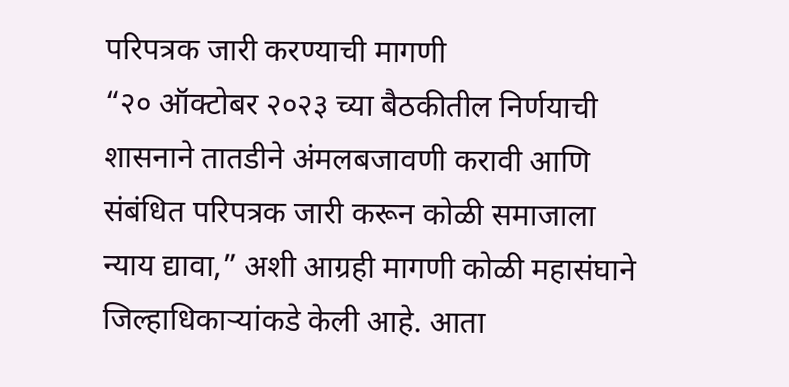परिपत्रक जारी करण्याची मागणी
“२० ऑक्टोबर २०२३ च्या बैठकीतील निर्णयाची शासनाने तातडीने अंमलबजावणी करावी आणि संबंधित परिपत्रक जारी करून कोळी समाजाला न्याय द्यावा,” अशी आग्रही मागणी कोळी महासंघाने जिल्हाधिकाऱ्यांकडे केली आहे. आता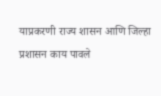याप्रकरणी राज्य शासन आणि जिल्हा प्रशासन काय पावले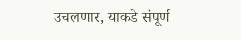उचलणार, याकडे संपूर्ण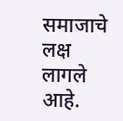समाजाचे लक्ष लागले आहे.